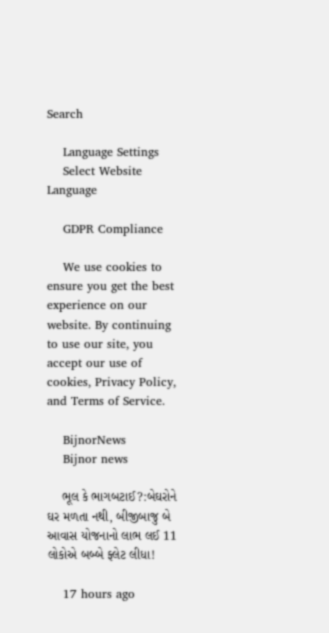Search

    Language Settings
    Select Website Language

    GDPR Compliance

    We use cookies to ensure you get the best experience on our website. By continuing to use our site, you accept our use of cookies, Privacy Policy, and Terms of Service.

    BijnorNews
    Bijnor news

    ભૂલ કે ભાગબટાઈ?:બેઘરોને ઘર મળતા નથી, બીજીબાજુ બે આવાસ યોજનાનો લાભ લઈ 11 લોકોએ બબ્બે ફ્લેટ લીધા!

    17 hours ago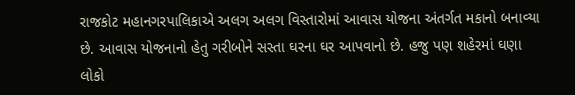રાજકોટ મહાનગરપાલિકાએ અલગ અલગ વિસ્તારોમાં આવાસ યોજના અંતર્ગત મકાનો બનાવ્યા છે. આવાસ યોજનાનો હેતુ ગરીબોને સસ્તા ઘરના ઘર આપવાનો છે. હજુ પણ શહેરમાં ઘણા લોકો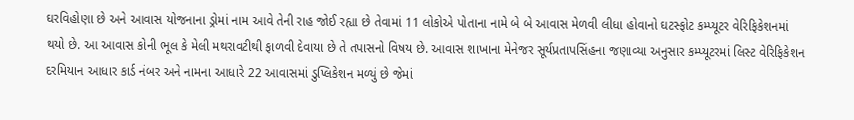ઘરવિહોણા છે અને આવાસ યોજનાના ડ્રોમાં નામ આવે તેની રાહ જોઈ રહ્યા છે તેવામાં 11 લોકોએ પોતાના નામે બે બે આવાસ મેળવી લીધા હોવાનો ઘટસ્ફોટ કમ્પ્યૂટર વેરિફિકેશનમાં થયો છે. આ આવાસ કોની ભૂલ કે મેલી મથરાવટીથી ફાળવી દેવાયા છે તે તપાસનો વિષય છે. આવાસ શાખાના મેનેજર સૂર્યપ્રતાપસિંહના જણાવ્યા અનુસાર કમ્પ્યૂટરમાં લિસ્ટ વેરિફિકેશન દરમિયાન આધાર કાર્ડ નંબર અને નામના આધારે 22 આવાસમાં ડુપ્લિકેશન મળ્યું છે જેમાં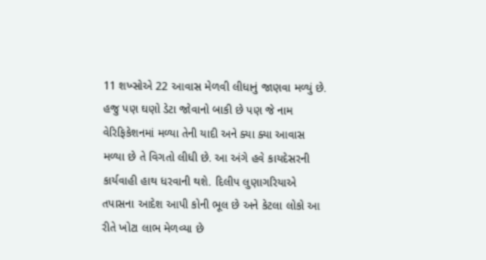11 શખ્સોએ 22 આવાસ મેળવી લીધાનું જાણવા મળ્યું છે. હજુ પણ ઘણો ડેટા જોવાનો બાકી છે પણ જે નામ વેરિફિકેશનમાં મળ્યા તેની યાદી અને ક્યા ક્યા આવાસ મળ્યા છે તે વિગતો લીધી છે. આ અંગે હવે કાયદેસરની કાર્યવાહી હાથ ધરવાની થશે. દિલીપ લુણાગરિયાએ તપાસના આદેશ આપી કોની ભૂલ છે અને કેટલા લોકો આ રીતે ખોટા લાભ મેળવ્યા છે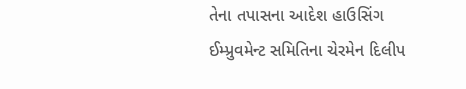તેના તપાસના આદેશ હાઉસિંગ ઈમ્પ્રુવમેન્ટ સમિતિના ચેરમેન દિલીપ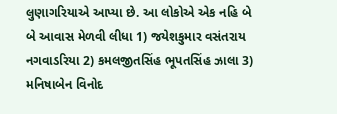લુણાગરિયાએ આપ્યા છે. આ લોકોએ એક નહિ બે બે આવાસ મેળવી લીધા 1) જયેશકુમાર વસંતરાય નગવાડરિયા 2) કમલજીતસિંહ ભૂપતસિંહ ઝાલા 3) મનિષાબેન વિનોદ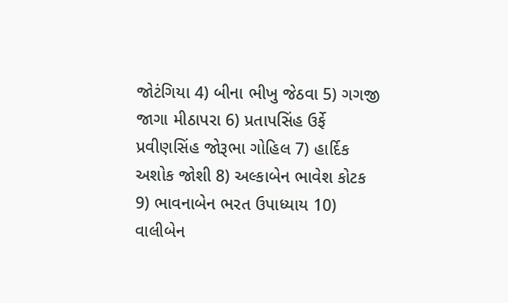જોટંગિયા 4) બીના ભીખુ જેઠવા 5) ગગજી જાગા મીઠાપરા 6) પ્રતાપસિંહ ઉર્ફે પ્રવીણસિંહ જોરૂભા ગોહિલ 7) હાર્દિક અશોક જોશી 8) અલ્કાબેન ભાવેશ કોટક 9) ભાવનાબેન ભરત ઉપાધ્યાય 10) વાલીબેન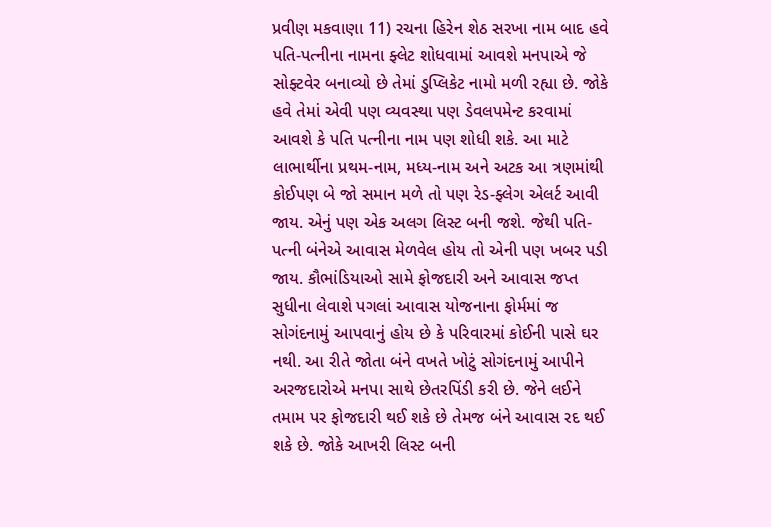પ્રવીણ મકવાણા 11) રચના હિરેન શેઠ સરખા નામ બાદ હવે પતિ-પત્નીના નામના ફ્લેટ શોધવામાં આવશે મનપાએ જે સોફ્ટવેર બનાવ્યો છે તેમાં ડુપ્લિકેટ નામો મળી રહ્યા છે. જોકે હવે તેમાં એવી પણ વ્યવસ્થા પણ ડેવલપમેન્ટ કરવામાં આવશે કે પતિ પત્નીના નામ પણ શોધી શકે. આ માટે લાભાર્થીના પ્રથમ-નામ, મધ્ય-નામ અને અટક આ ત્રણમાંથી કોઈપણ બે જો સમાન મળે તો પણ રેડ-ફ્લેગ એલર્ટ આવી જાય. એનું પણ એક અલગ લિસ્ટ બની જશે. જેથી પતિ-પત્ની બંનેએ આવાસ મેળવેલ હોય તો એની પણ ખબર પડી જાય. કૌભાંડિયાઓ સામે ફોજદારી અને આવાસ જપ્ત સુધીના લેવાશે પગલાં આવાસ યોજનાના ફોર્મમાં જ સોગંદનામું આપવાનું હોય છે કે પરિવારમાં કોઈની પાસે ઘર નથી. આ રીતે જોતા બંને વખતે ખોટું સોગંદનામું આપીને અરજદારોએ મનપા સાથે છેતરપિંડી કરી છે. જેને લઈને તમામ પર ફોજદારી થઈ શકે છે તેમજ બંને આવાસ રદ થઈ શકે છે. જોકે આખરી લિસ્ટ બની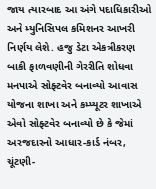જાય ત્યારબાદ આ અંગે પદાધિકારીઓ અને મ્યુનિસિપલ કમિશનર આખરી નિર્ણય લેશે. હજુ ડેટા એકત્રીકરણ બાકી ફાળવણીની ગેરરીતિ શોધવા મનપાએ સોફ્ટવેર બનાવ્યો આવાસ યોજના શાખા અને કમ્પ્યૂટર શાખાએ એવો સોફ્ટવેર બનાવ્યો છે કે જેમાં અરજદારનો આધાર-કાર્ડ નંબર, ચૂંટણી-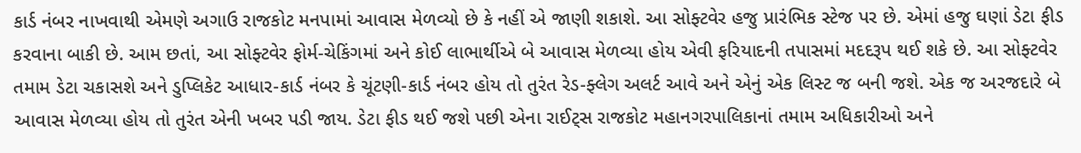કાર્ડ નંબર નાખવાથી એમણે અગાઉ રાજકોટ મનપામાં આવાસ મેળવ્યો છે કે નહીં એ જાણી શકાશે. આ સોફ્ટવેર હજુ પ્રારંભિક સ્ટેજ પર છે. એમાં હજુ ઘણાં ડેટા ફીડ કરવાના બાકી છે. આમ છતાં, આ સોફ્ટવેર ફોર્મ-ચેકિંગમાં અને કોઈ લાભાર્થીએ બે આવાસ મેળવ્યા હોય એવી ફરિયાદની તપાસમાં મદદરૂપ થઈ શકે છે. આ સોફ્ટવેર તમામ ડેટા ચકાસશે અને ડુપ્લિકેટ આધાર-કાર્ડ નંબર કે ચૂંટણી-કાર્ડ નંબર હોય તો તુરંત રેડ-ફ્લેગ અલર્ટ આવે અને એનું એક લિસ્ટ જ બની જશે. એક જ અરજદારે બે આવાસ મેળવ્યા હોય તો તુરંત એની ખબર પડી જાય. ડેટા ફીડ થઈ જશે પછી એના રાઈટ્સ રાજકોટ મહાનગરપાલિકાનાં તમામ અધિકારીઓ અને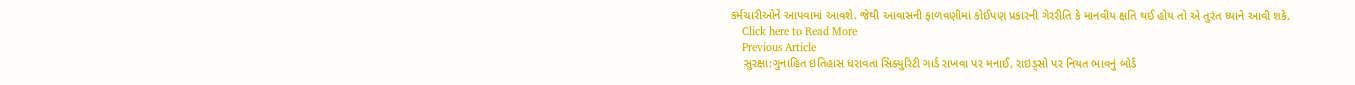કર્મચારીઓને આપવામાં આવશે. જેથી આવાસની ફાળવણીમાં કોઈપણ પ્રકારની ગેરરીતિ કે માનવીય ક્ષતિ થઈ હોય તો એ તુરંત ધ્યાને આવી શકે.
    Click here to Read More
    Previous Article
    સુરક્ષા:ગુનાહિત ઇતિહાસ ધરાવતા સિક્યુરિટી ગાર્ડ રાખવા પર મનાઈ, રાઇડ્સો પર નિયત ભાવનું બોર્ડ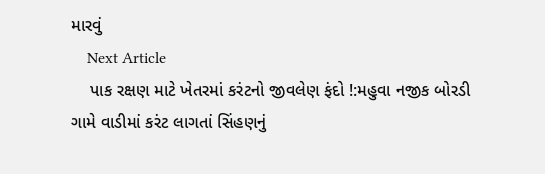મારવું
    Next Article
    પાક રક્ષણ માટે ખેતરમાં કરંટનો જીવલેણ ફંદો !:મહુવા નજીક બોરડી ગામે વાડીમાં કરંટ લાગતાં સિંહણનું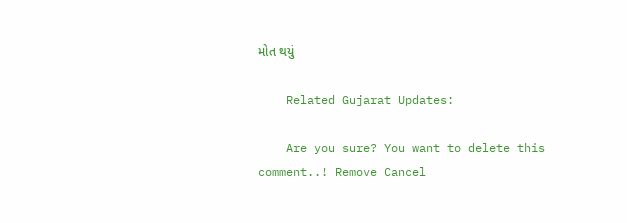મોત થયું

    Related Gujarat Updates:

    Are you sure? You want to delete this comment..! Remove Cancel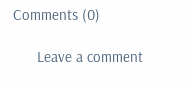Comments (0)

      Leave a comment